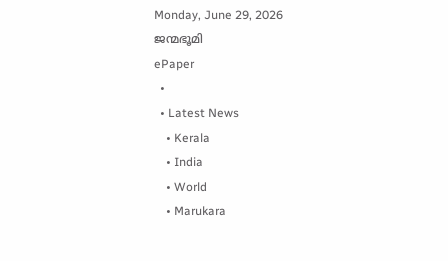Monday, June 29, 2026
ജന്മഭൂമി
ePaper
  •
  • Latest News
    • Kerala
    • India
    • World
    • Marukara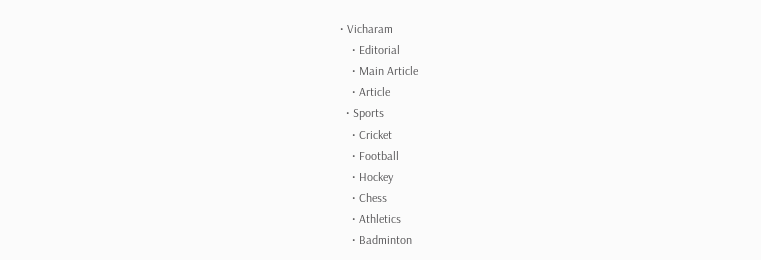• Vicharam
    • Editorial
    • Main Article
    • Article
  • Sports
    • Cricket
    • Football
    • Hockey
    • Chess
    • Athletics
    • Badminton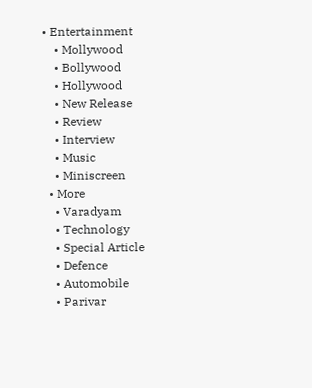• Entertainment
    • Mollywood
    • Bollywood
    • Hollywood
    • New Release
    • Review
    • Interview
    • Music
    • Miniscreen
  • More
    • Varadyam
    • Technology
    • Special Article
    • Defence
    • Automobile
    • Parivar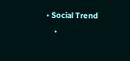• Social Trend
    •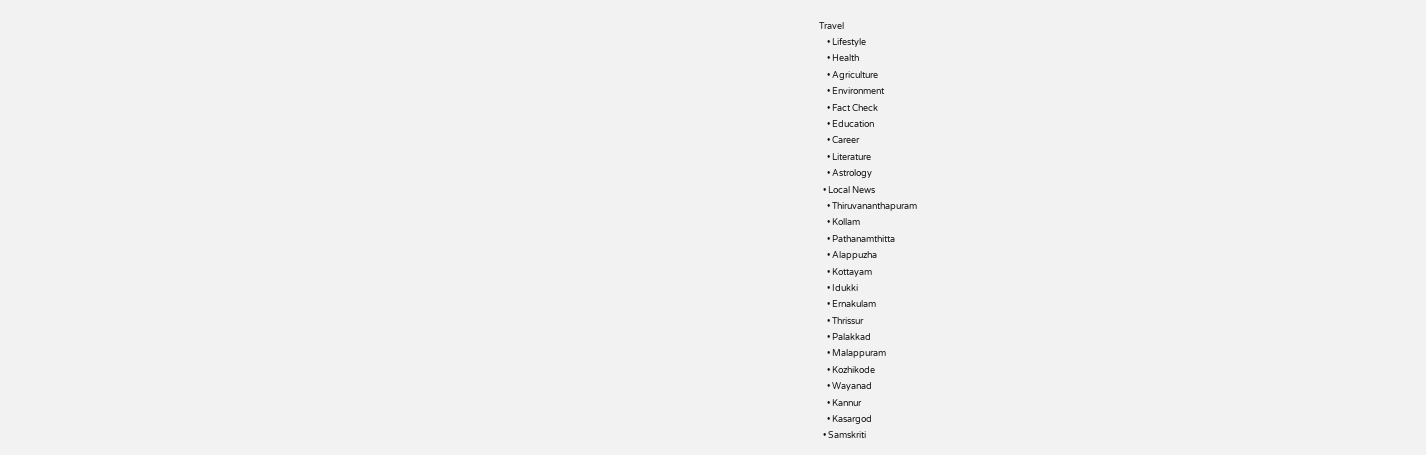Travel
    • Lifestyle
    • Health
    • Agriculture
    • Environment
    • Fact Check
    • Education
    • Career
    • Literature
    • Astrology
  • Local News
    • Thiruvananthapuram
    • Kollam
    • Pathanamthitta
    • Alappuzha
    • Kottayam
    • Idukki
    • Ernakulam
    • Thrissur
    • Palakkad
    • Malappuram
    • Kozhikode
    • Wayanad
    • Kannur
    • Kasargod
  • Samskriti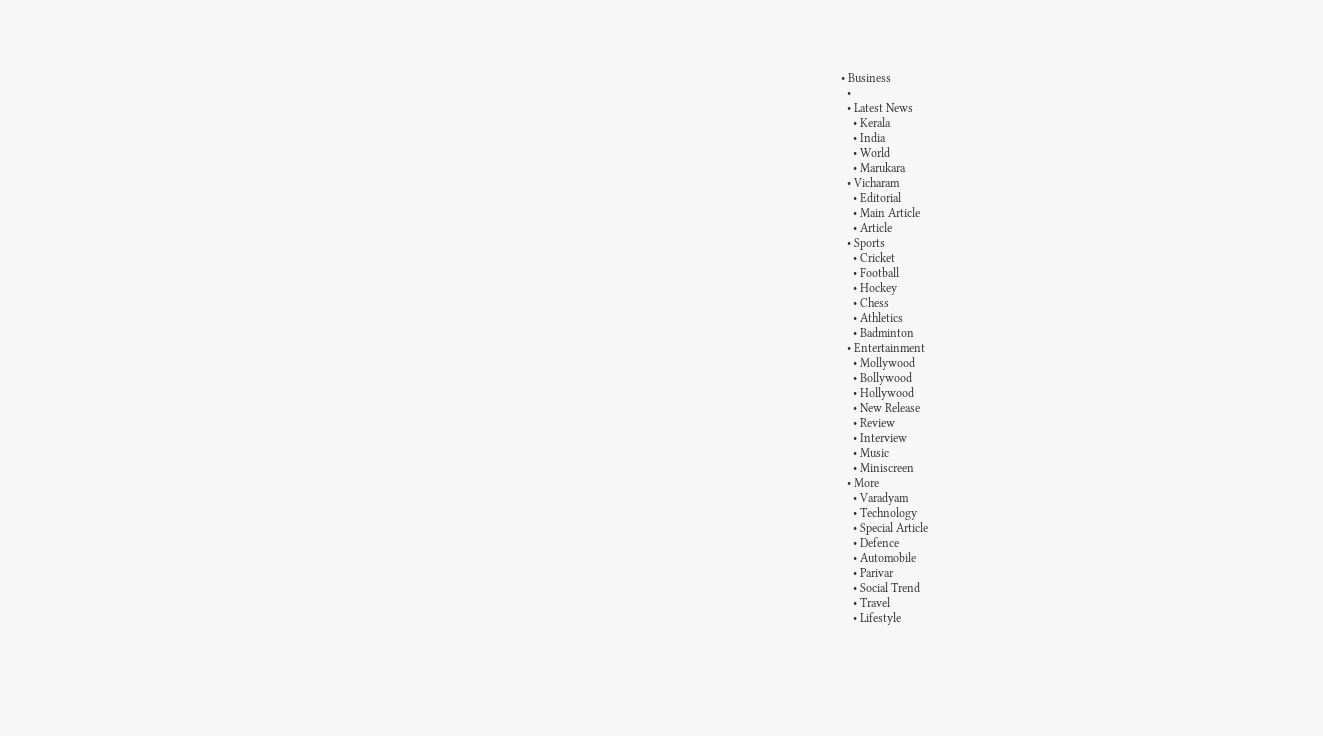• Business
  •
  • Latest News
    • Kerala
    • India
    • World
    • Marukara
  • Vicharam
    • Editorial
    • Main Article
    • Article
  • Sports
    • Cricket
    • Football
    • Hockey
    • Chess
    • Athletics
    • Badminton
  • Entertainment
    • Mollywood
    • Bollywood
    • Hollywood
    • New Release
    • Review
    • Interview
    • Music
    • Miniscreen
  • More
    • Varadyam
    • Technology
    • Special Article
    • Defence
    • Automobile
    • Parivar
    • Social Trend
    • Travel
    • Lifestyle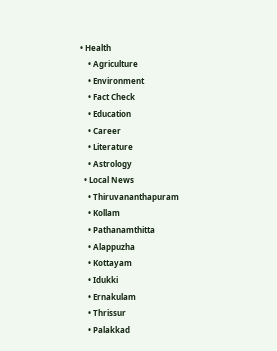• Health
    • Agriculture
    • Environment
    • Fact Check
    • Education
    • Career
    • Literature
    • Astrology
  • Local News
    • Thiruvananthapuram
    • Kollam
    • Pathanamthitta
    • Alappuzha
    • Kottayam
    • Idukki
    • Ernakulam
    • Thrissur
    • Palakkad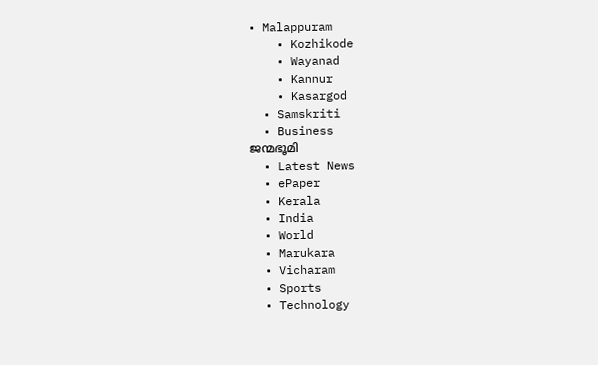• Malappuram
    • Kozhikode
    • Wayanad
    • Kannur
    • Kasargod
  • Samskriti
  • Business
ജന്മഭൂമി
  • Latest News
  • ePaper
  • Kerala
  • India
  • World
  • Marukara
  • Vicharam
  • Sports
  • Technology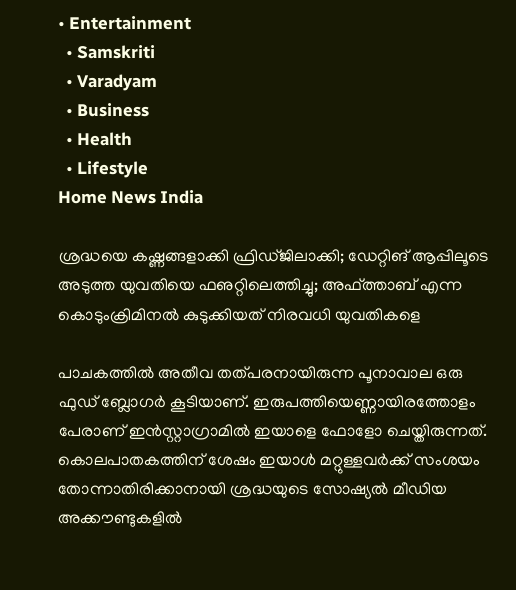• Entertainment
  • Samskriti
  • Varadyam
  • Business
  • Health
  • Lifestyle
Home News India

ശ്രദ്ധയെ കഷ്ണങ്ങളാക്കി ഫ്രിഡ്ജിലാക്കി; ഡേറ്റിങ് ആപ്പിലൂടെ അടുത്ത യുവതിയെ ഫഌറ്റിലെത്തിച്ചു; അഫ്ത്താബ് എന്ന കൊടുംക്രിമിനല്‍ കുടുക്കിയത് നിരവധി യുവതികളെ

പാചകത്തില്‍ അതീവ തത്പരനായിരുന്ന പൂനാവാല ഒരു ഫുഡ് ബ്ലോഗര്‍ കൂടിയാണ്. ഇരുപത്തിയെണ്ണായിരത്തോളം പേരാണ് ഇന്‍സ്റ്റാഗ്രാമില്‍ ഇയാളെ ഫോളോ ചെയ്തിരുന്നത്. കൊലപാതകത്തിന് ശേഷം ഇയാള്‍ മറ്റുള്ളവര്‍ക്ക് സംശയം തോന്നാതിരിക്കാനായി ശ്രദ്ധയുടെ സോഷ്യല്‍ മീഡിയ അക്കൗണ്ടുകളില്‍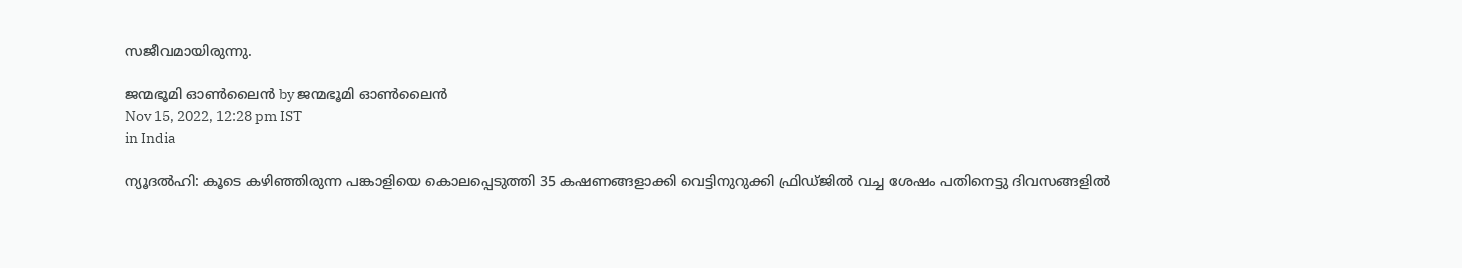സജീവമായിരുന്നു.

ജന്മഭൂമി ഓണ്‍ലൈന്‍ by ജന്മഭൂമി ഓണ്‍ലൈന്‍
Nov 15, 2022, 12:28 pm IST
in India

ന്യൂദല്‍ഹി: കൂടെ കഴിഞ്ഞിരുന്ന പങ്കാളിയെ കൊലപ്പെടുത്തി 35 കഷണങ്ങളാക്കി വെട്ടിനുറുക്കി ഫ്രിഡ്ജില്‍ വച്ച ശേഷം പതിനെട്ടു ദിവസങ്ങളില്‍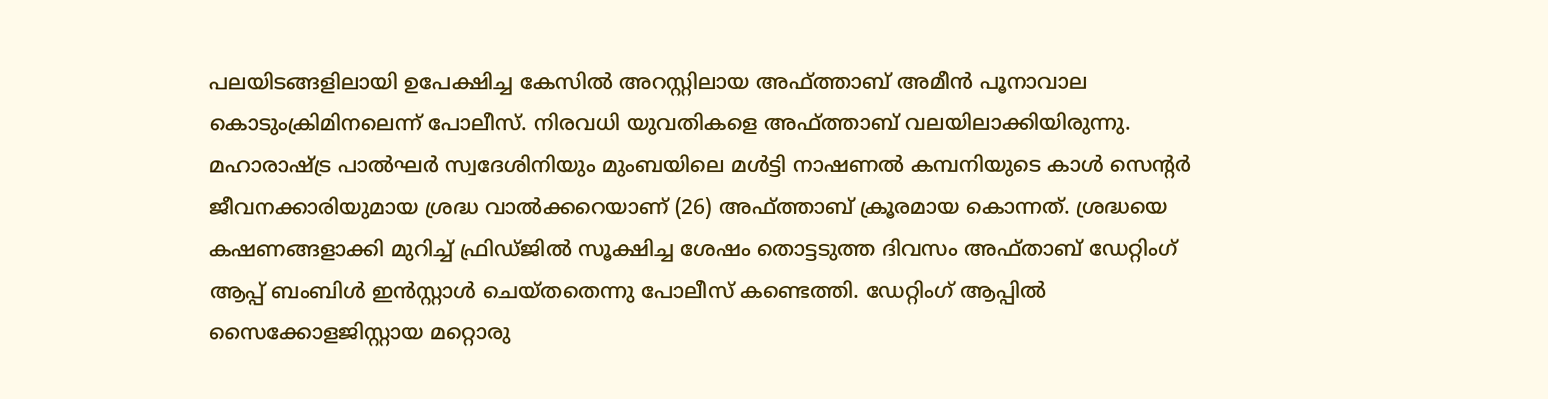പലയിടങ്ങളിലായി ഉപേക്ഷിച്ച കേസില്‍ അറസ്റ്റിലായ അഫ്ത്താബ് അമീന്‍ പൂനാവാല കൊടുംക്രിമിനലെന്ന് പോലീസ്. നിരവധി യുവതികളെ അഫ്ത്താബ് വലയിലാക്കിയിരുന്നു. മഹാരാഷ്‌ട്ര പാല്‍ഘര്‍ സ്വദേശിനിയും മുംബയിലെ മള്‍ട്ടി നാഷണല്‍ കമ്പനിയുടെ കാള്‍ സെന്റര്‍ ജീവനക്കാരിയുമായ ശ്രദ്ധ വാല്‍ക്കറെയാണ് (26) അഫ്ത്താബ് ക്രൂരമായ കൊന്നത്. ശ്രദ്ധയെ കഷണങ്ങളാക്കി മുറിച്ച് ഫ്രിഡ്ജില്‍ സൂക്ഷിച്ച ശേഷം തൊട്ടടുത്ത ദിവസം അഫ്താബ് ഡേറ്റിംഗ് ആപ്പ് ബംബിള്‍ ഇന്‍സ്റ്റാള്‍ ചെയ്തതെന്നു പോലീസ് കണ്ടെത്തി. ഡേറ്റിംഗ് ആപ്പില്‍ സൈക്കോളജിസ്റ്റായ മറ്റൊരു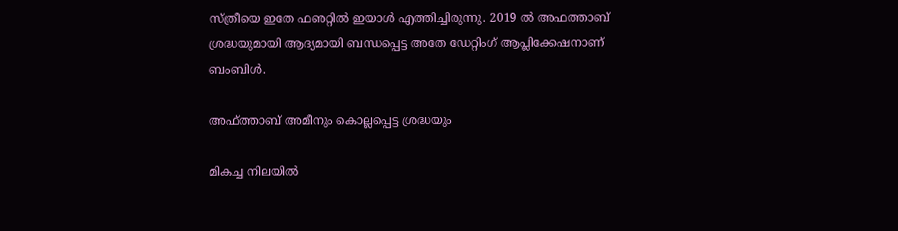സ്ത്രീയെ ഇതേ ഫഌറ്റില്‍ ഇയാള്‍ എത്തിച്ചിരുന്നു. 2019 ല്‍ അഫത്താബ് ശ്രദ്ധയുമായി ആദ്യമായി ബന്ധപ്പെട്ട അതേ ഡേറ്റിംഗ് ആപ്ലിക്കേഷനാണ് ബംബിള്‍.

അഫ്ത്താബ് അമീനും കൊല്ലപ്പെട്ട ശ്രദ്ധയും

മികച്ച നിലയില്‍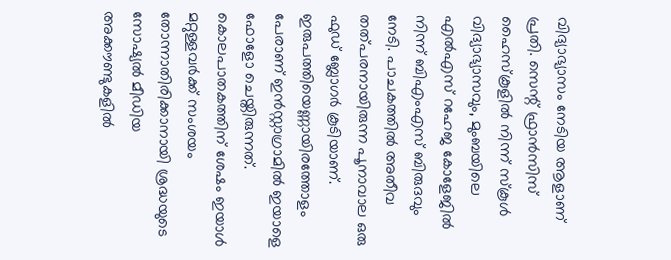വിദ്യാഭ്യാസം നേടിയ ആളാണ് പ്രതി. സെന്റ് ഫ്രാന്‍സിസ് ഹൈസ്‌കൂളില്‍ നിന്ന് സ്‌കൂള്‍ വിദ്യാഭ്യാസവും, മുംബയിലെ എല്‍എസ് റഹേജ കോളേജില്‍ നിന്ന് ബിഎംഎസ് ബിരുദവും നേടി. പാചകത്തില്‍ അതീവ തത്പരനായിരുന്ന പൂനാവാല ഒരു ഫുഡ് ബ്ലോഗര്‍ കൂടിയാണ്. ഇരുപത്തിയെണ്ണായിരത്തോളം പേരാണ് ഇന്‍സ്റ്റാഗ്രാമില്‍ ഇയാളെ ഫോളോ ചെയ്തിരുന്നത്. കൊലപാതകത്തിന് ശേഷം ഇയാള്‍ മറ്റുള്ളവര്‍ക്ക് സംശയം തോന്നാതിരിക്കാനായി ശ്രദ്ധയുടെ സോഷ്യല്‍ മീഡിയ അക്കൗണ്ടുകളില്‍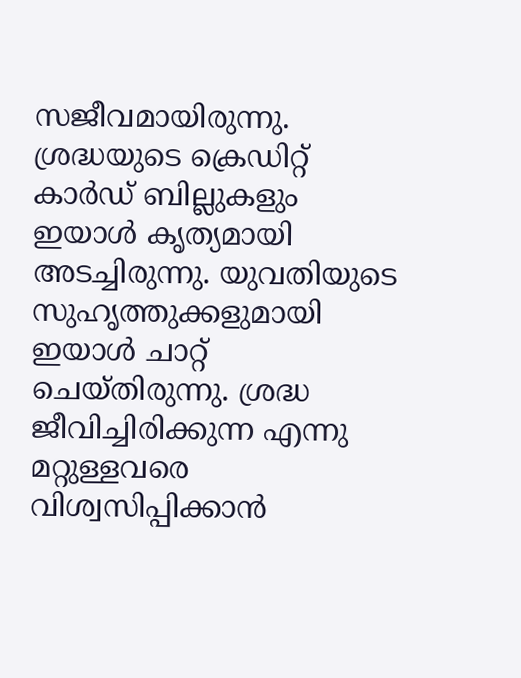സജീവമായിരുന്നു. ശ്രദ്ധയുടെ ക്രെഡിറ്റ് കാര്‍ഡ് ബില്ലുകളും ഇയാള്‍ കൃത്യമായി അടച്ചിരുന്നു. യുവതിയുടെ സുഹൃത്തുക്കളുമായി ഇയാള്‍ ചാറ്റ് ചെയ്തിരുന്നു. ശ്രദ്ധ ജീവിച്ചിരിക്കുന്ന എന്നു മറ്റുള്ളവരെ വിശ്വസിപ്പിക്കാന്‍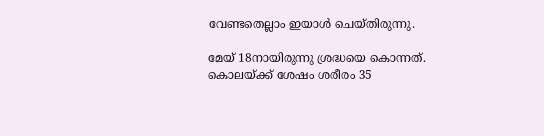വേണ്ടതെല്ലാം ഇയാള്‍ ചെയ്തിരുന്നു.

മേയ് 18നായിരുന്നു ശ്രദ്ധയെ കൊന്നത്. കൊലയ്‌ക്ക് ശേഷം ശരീരം 35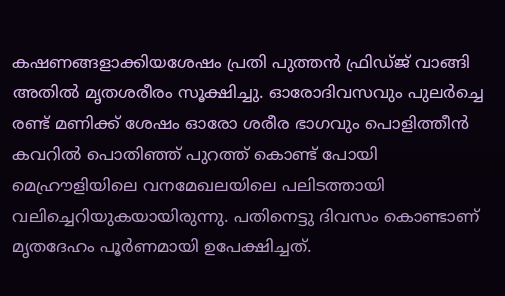കഷണങ്ങളാക്കിയശേഷം പ്രതി പുത്തന്‍ ഫ്രിഡ്ജ് വാങ്ങി അതില്‍ മൃതശരീരം സൂക്ഷിച്ചു. ഓരോദിവസവും പുലര്‍ച്ചെ രണ്ട് മണിക്ക് ശേഷം ഓരോ ശരീര ഭാഗവും പൊളിത്തീന്‍ കവറില്‍ പൊതിഞ്ഞ് പുറത്ത് കൊണ്ട് പോയി മെഹ്രൗളിയിലെ വനമേഖലയിലെ പലിടത്തായി വലിച്ചെറിയുകയായിരുന്നു. പതിനെട്ടു ദിവസം കൊണ്ടാണ് മൃതദേഹം പൂര്‍ണമായി ഉപേക്ഷിച്ചത്.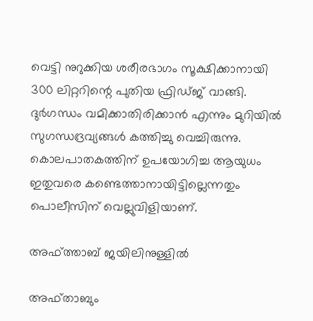വെട്ടി നുറുക്കിയ ശരീരഭാഗം സൂക്ഷിക്കാനായി 300 ലിറ്ററിന്റെ പുതിയ ഫ്രിഡ്ജ് വാങ്ങി. ദുര്‍ഗന്ധം വമിക്കാതിരിക്കാന്‍ എന്നും മുറിയില്‍ സുഗന്ധദ്രവ്യങ്ങള്‍ കത്തിച്ചു വെച്ചിരുന്നു. കൊലപാതകത്തിന് ഉപയോഗിച്ച ആയുധം ഇതുവരെ കണ്ടെത്താനായിട്ടില്ലെന്നതും പൊലീസിന് വെല്ലുവിളിയാണ്.

അഫ്ത്താബ് ജയിലിനുള്ളില്‍

അഫ്താബും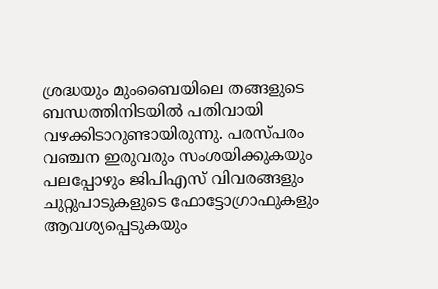ശ്രദ്ധയും മുംബൈയിലെ തങ്ങളുടെ ബന്ധത്തിനിടയില്‍ പതിവായി വഴക്കിടാറുണ്ടായിരുന്നു. പരസ്പരം വഞ്ചന ഇരുവരും സംശയിക്കുകയും പലപ്പോഴും ജിപിഎസ് വിവരങ്ങളും ചുറ്റുപാടുകളുടെ ഫോട്ടോഗ്രാഫുകളും ആവശ്യപ്പെടുകയും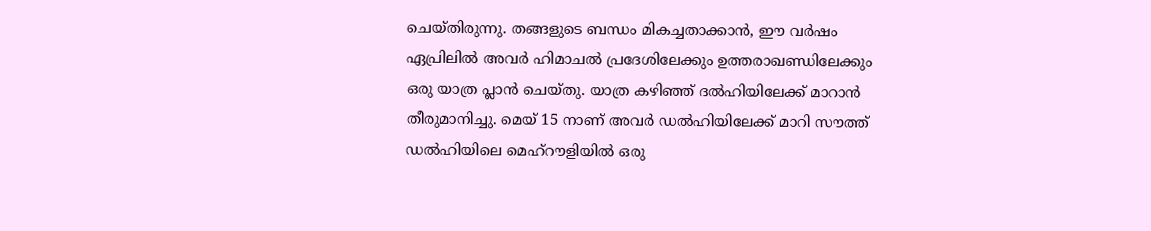ചെയ്തിരുന്നു. തങ്ങളുടെ ബന്ധം മികച്ചതാക്കാന്‍, ഈ വര്‍ഷം ഏപ്രിലില്‍ അവര്‍ ഹിമാചല്‍ പ്രദേശിലേക്കും ഉത്തരാഖണ്ഡിലേക്കും ഒരു യാത്ര പ്ലാന്‍ ചെയ്തു. യാത്ര കഴിഞ്ഞ് ദല്‍ഹിയിലേക്ക് മാറാന്‍ തീരുമാനിച്ചു. മെയ് 15 നാണ് അവര്‍ ഡല്‍ഹിയിലേക്ക് മാറി സൗത്ത് ഡല്‍ഹിയിലെ മെഹ്‌റൗളിയില്‍ ഒരു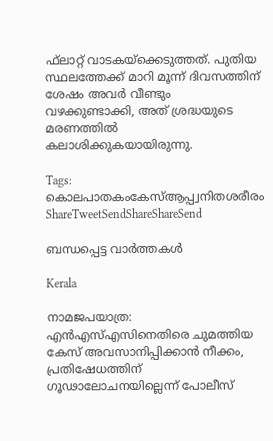ഫ്‌ലാറ്റ് വാടകയ്‌ക്കെടുത്തത്. പുതിയ സ്ഥലത്തേക്ക് മാറി മൂന്ന് ദിവസത്തിന് ശേഷം അവര്‍ വീണ്ടും വഴക്കുണ്ടാക്കി, അത് ശ്രദ്ധയുടെ മരണത്തില്‍ കലാശിക്കുകയായിരുന്നു.

Tags: കൊലപാതകംകേസ്ആപ്പ്വനിതശരീരം
ShareTweetSendShareShareSend

ബന്ധപ്പെട്ട വാര്‍ത്തകള്‍

Kerala

നാമജപയാത്ര: എൻഎസ്എസിനെതിരെ ചുമത്തിയ കേസ് അവസാനിപ്പിക്കാൻ നീക്കം, പ്രതിഷേധത്തിന് ഗൂഢാലോചനയില്ലെന്ന് പോലീസ്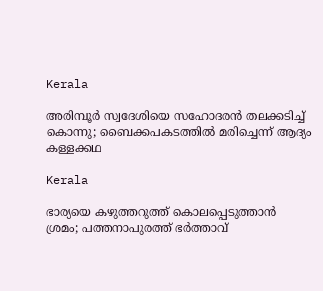Kerala

അരിമ്പൂർ സ്വദേശിയെ സഹോദരൻ തലക്കടിച്ച് കൊന്നു; ബൈക്കപകടത്തിൽ മരിച്ചെന്ന് ആദ്യം കള്ളക്കഥ

Kerala

ഭാര്യയെ കഴുത്തറുത്ത് കൊലപ്പെടുത്താന്‍ ശ്രമം; പത്തനാപുരത്ത് ഭര്‍ത്താവ്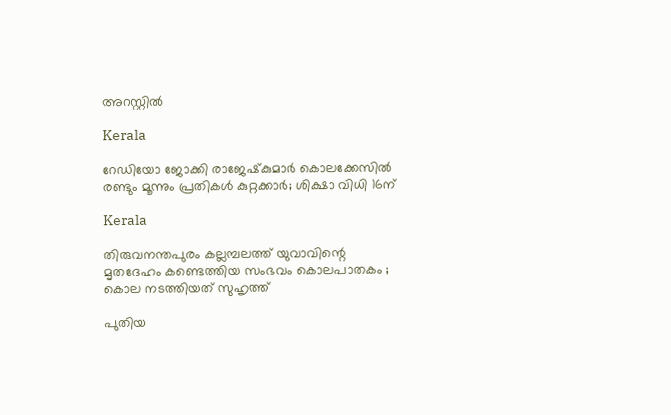അറസ്റ്റില്‍

Kerala

റേഡിയോ ജോക്കി രാജേഷ്‌കുമാര്‍ കൊലക്കേസില്‍ രണ്ടും മൂന്നും പ്രതികള്‍ കുറ്റക്കാര്‍; ശിക്ഷാ വിധി 16ന്

Kerala

തിരുവനന്തപുരം കല്ലമ്പലത്ത് യുവാവിന്റെ മൃതദേഹം കണ്ടെത്തിയ സംഭവം കൊലപാതകം ; കൊല നടത്തിയത് സുഹൃത്ത്

പുതിയ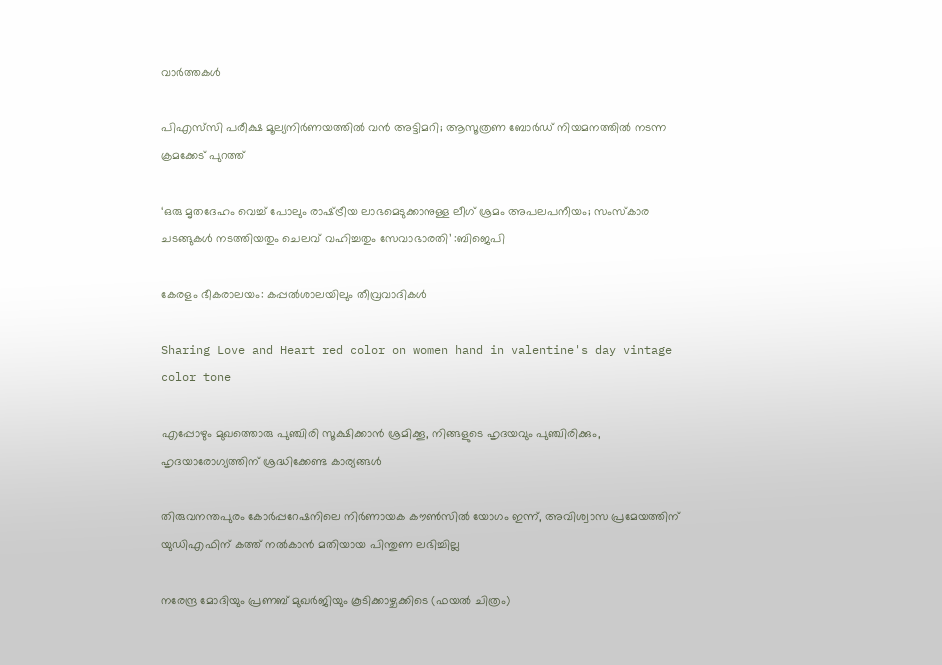വാര്‍ത്തകള്‍

പിഎസ്‌സി പരീക്ഷ മൂല്യനിർണയത്തിൽ വൻ അട്ടിമറി; ആസൂത്രണ ബോർഡ് നിയമനത്തിൽ നടന്ന ക്രമക്കേട് പുറത്ത്

‘ഒരു മൃതദേഹം വെച്ച് പോലും രാഷ്‌ട്രീയ ലാഭമെടുക്കാനുള്ള ലീഗ് ശ്രമം അപലപനീയം; സംസ്കാര ചടങ്ങുകൾ നടത്തിയതും ചെലവ് വഹിച്ചതും സേവാഭാരതി’ :ബിജെപി

കേരളം ഭീകരാലയം: കപ്പല്‍ശാലയിലും തീവ്രവാദികള്‍

Sharing Love and Heart red color on women hand in valentine's day vintage color tone

എപ്പോഴും മുഖത്തൊരു പുഞ്ചിരി സൂക്ഷിക്കാന്‍ ശ്രമിക്കൂ, നിങ്ങളുടെ ഹൃദയവും പുഞ്ചിരിക്കും, ഹൃദയാരോഗ്യത്തിന് ശ്രദ്ധിക്കേണ്ട കാര്യങ്ങൾ

തിരുവനന്തപുരം കോർപ്പറേഷനിലെ നിർണായക കൗൺസിൽ യോഗം ഇന്ന്, അവിശ്വാസ പ്രമേയത്തിന് യുഡിഎഫിന് കത്ത് നൽകാൻ മതിയായ പിന്തുണ ലഭിച്ചില്ല

നരേന്ദ്ര മോദിയും പ്രണബ് മുഖര്‍ജിയും കൂടിക്കാഴ്ചക്കിടെ (ഫയല്‍ ചിത്രം)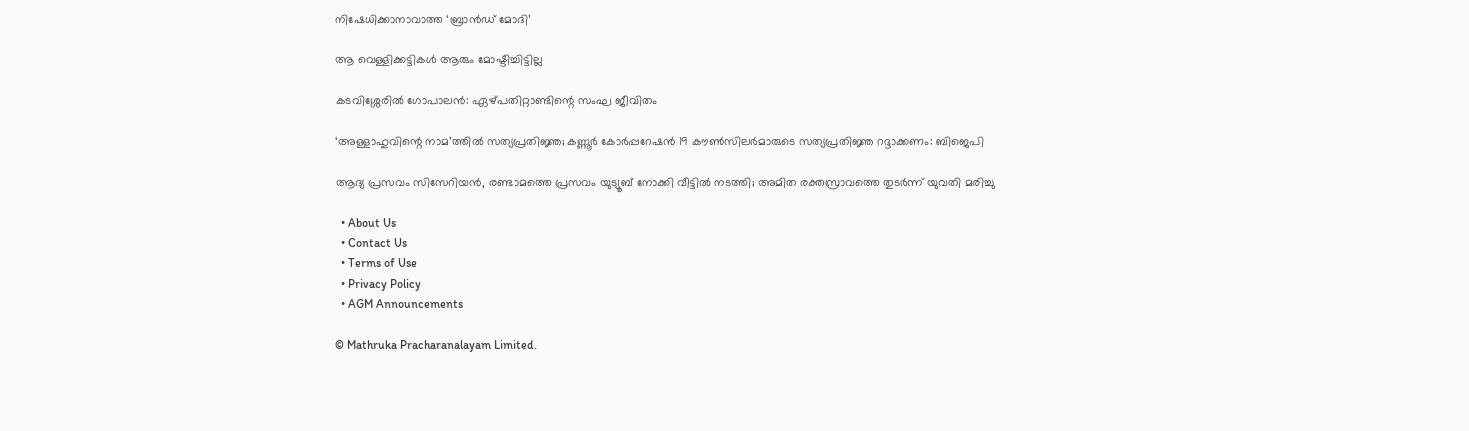നിഷേധിക്കാനാവാത്ത ‘ബ്രാന്‍ഡ് മോദി’

ആ വെള്ളിക്കട്ടികള്‍ ആരും മോഷ്ടിച്ചിട്ടില്ല

കടവിശ്ശേരില്‍ ഗോപാലന്‍: ഏഴ്പതിറ്റാണ്ടിന്റെ സംഘ ജീവിതം

‘അള്ളാഹുവിന്റെ നാമ’ത്തില്‍ സത്യപ്രതിജ്ഞ; കണ്ണൂര്‍ കോര്‍പ്പറേഷന്‍ 19 കൗണ്‍സിലര്‍മാരുടെ സത്യപ്രതിജ്ഞ റദ്ദാക്കണം: ബിജെപി

ആദ്യ പ്രസവം സിസേറിയൻ, രണ്ടാമത്തെ പ്രസവം യുട്യൂബ് നോക്കി വീട്ടിൽ നടത്തി; അമിത രക്തസ്രാവത്തെ തുടർന്ന് യുവതി മരിച്ചു

  • About Us
  • Contact Us
  • Terms of Use
  • Privacy Policy
  • AGM Announcements

© Mathruka Pracharanalayam Limited.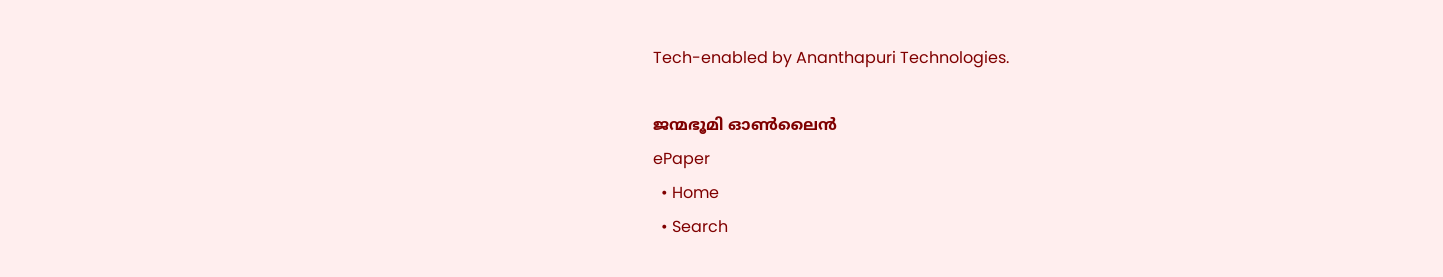Tech-enabled by Ananthapuri Technologies.

ജന്മഭൂമി ഓണ്‍ലൈന്‍
ePaper
  • Home
  • Search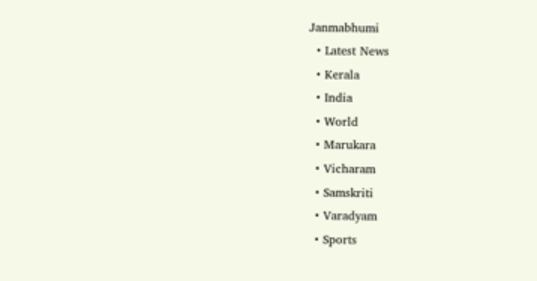Janmabhumi
  • Latest News
  • Kerala
  • India
  • World
  • Marukara
  • Vicharam
  • Samskriti
  • Varadyam
  • Sports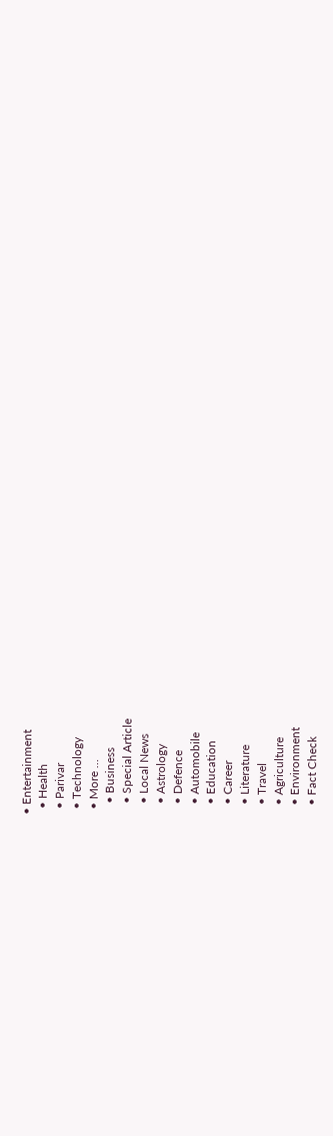• Entertainment
  • Health
  • Parivar
  • Technology
  • More …
    • Business
    • Special Article
    • Local News
    • Astrology
    • Defence
    • Automobile
    • Education
    • Career
    • Literature
    • Travel
    • Agriculture
    • Environment
    • Fact Check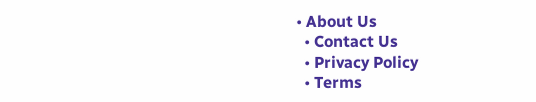• About Us
  • Contact Us
  • Privacy Policy
  • Terms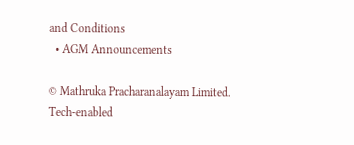and Conditions
  • AGM Announcements

© Mathruka Pracharanalayam Limited.
Tech-enabled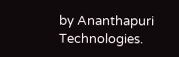by Ananthapuri Technologies.